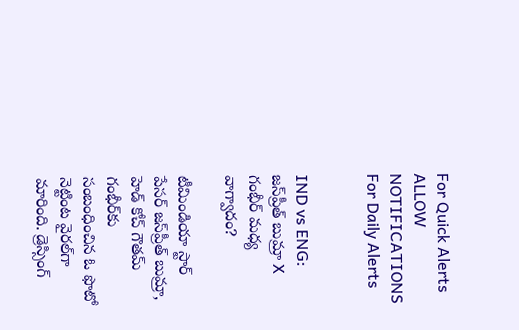For Quick Alerts
ALLOW NOTIFICATIONS
For Daily Alerts


IND vs ENG: జస్‌ప్రీత్ బుమ్రా X గంభీర్ మధ్య వాగ్వాదం?

టీమిండియా స్టార్ పేసర్ జస్‌ప్రీత్ బుమ్రా, హెడ్ కోచ్ గౌతమ్ గంభీర్‌కు సంబంధించిన ఓ ఫొటో నెట్టింట వైరల్‌గా మారింది. డ్రెస్సింగ్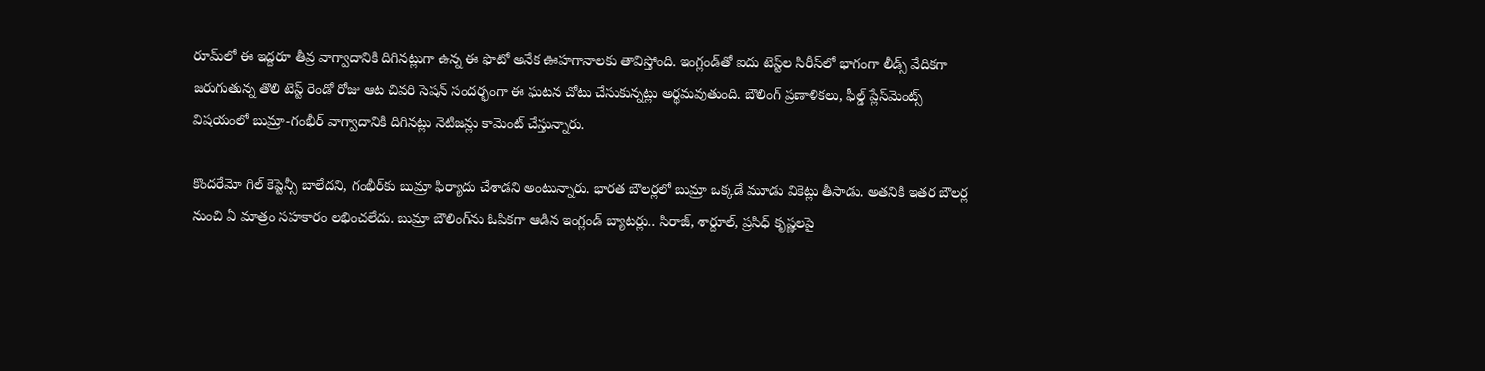రూమ్‌లో ఈ ఇద్దరూ తీవ్ర వాగ్వాదానికి దిగినట్లుగా ఉన్న ఈ ఫొటో అనేక ఊహగానాలకు తావిస్తోంది. ఇంగ్లండ్‌తో ఐదు టెస్ట్‌ల సిరీస్‌లో భాగంగా లీడ్స్ వేదికగా జరుగుతున్న తొలి టెస్ట్ రెండో రోజు ఆట చివరి సెషన్ సందర్భంగా ఈ ఘటన చోటు చేసుకున్నట్లు అర్థమవుతుంది. బౌలింగ్ ప్రణాళికలు, ఫీల్డ్ ప్లేస్‌మెంట్స్ విషయంలో బుమ్రా-గంభీర్ వాగ్వాదానికి దిగినట్లు నెటిజన్లు కామెంట్ చేస్తున్నారు.

కొందరేమో గిల్ కెప్టెన్సీ బాలేదని, గంభీర్‌కు బుమ్రా ఫిర్యాదు చేశాడని అంటున్నారు. భారత బౌలర్లలో బుమ్రా ఒక్కడే మూడు వికెట్లు తీసాడు. అతనికి ఇతర బౌలర్ల నుంచి ఏ మాత్రం సహకారం లభించలేదు. బుమ్రా బౌలింగ్‌ను ఓపికగా ఆడిన ఇంగ్లండ్ బ్యాటర్లు.. సిరాజ్, శార్దూల్, ప్రసిధ్ కృష్ణలపై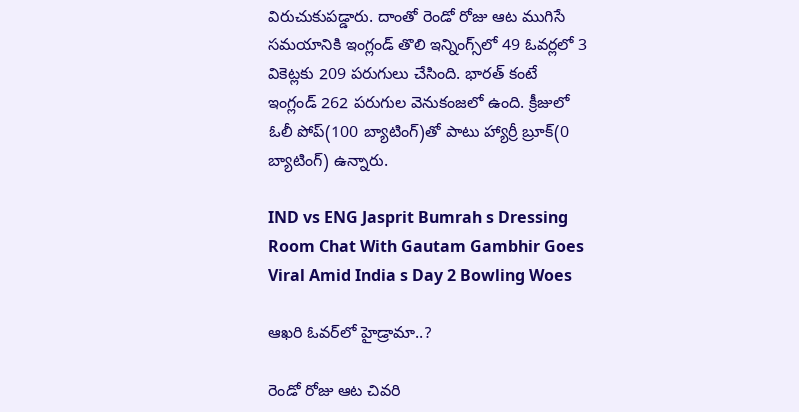విరుచుకుపడ్డారు. దాంతో రెండో రోజు ఆట ముగిసే సమయానికి ఇంగ్లండ్ తొలి ఇన్నింగ్స్‌లో 49 ఓవర్లలో 3 వికెట్లకు 209 పరుగులు చేసింది. భారత్ కంటే ఇంగ్లండ్ 262 పరుగుల వెనుకంజలో ఉంది. క్రీజులో ఓలీ పోప్(100 బ్యాటింగ్)తో పాటు హ్యార్రీ బ్రూక్(0 బ్యాటింగ్) ఉన్నారు.

IND vs ENG Jasprit Bumrah s Dressing Room Chat With Gautam Gambhir Goes Viral Amid India s Day 2 Bowling Woes

ఆఖరి ఓవర్‌లో హైడ్రామా..?

రెండో రోజు ఆట చివరి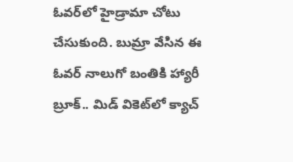ఓవర్‌లో హైడ్రామా చోటు చేసుకుంది. బుమ్రా వేసిన ఈ ఓవర్‌ నాలుగో బంతికి హ్యారీ బ్రూక్.. మిడ్ వికెట్‌లో క్యాచ్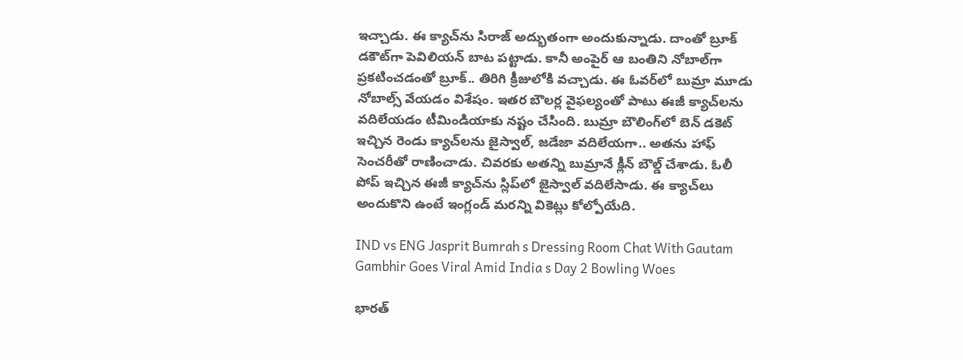ఇచ్చాడు. ఈ క్యాచ్‌ను సిరాజ్ అద్భుతంగా అందుకున్నాడు. దాంతో బ్రూక్ డకౌట్‌గా పెవిలియన్ బాట పట్టాడు. కానీ అంపైర్ ఆ బంతిని నోబాల్‌గా ప్రకటించడంతో బ్రూక్.. తిరిగి క్రీజులోకి వచ్చాడు. ఈ ఓవర్‌లో బుమ్రా మూడు నోబాల్స్ వేయడం విశేషం. ఇతర బౌలర్ల వైఫల్యంతో పాటు ఈజీ క్యాచ్‌లను వదిలేయడం టీమిండియాకు నష్టం చేసింది. బుమ్రా బౌలింగ్‌లో బెన్ డకెట్ ఇచ్చిన రెండు క్యాచ్‌లను జైస్వాల్, జడేజా వదిలేయగా.. అతను హాఫ్ సెంచరీతో రాణించాడు. చివరకు అతన్ని బుమ్రానే క్లీన్ బౌల్డ్ చేశాడు. ఓలీ పోప్ ఇచ్చిన ఈజీ క్యాచ్‌ను స్లిప్‌లో జైస్వాల్ వదిలేసాడు. ఈ క్యాచ్‌లు అందుకొని ఉంటే ఇంగ్లండ్ మరన్ని వికెట్లు కోల్పోయేది.

IND vs ENG Jasprit Bumrah s Dressing Room Chat With Gautam Gambhir Goes Viral Amid India s Day 2 Bowling Woes

భారత్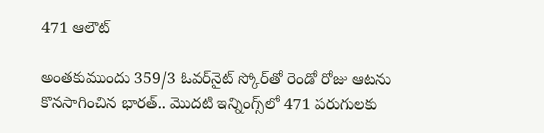471 ఆలౌట్

అంతకుముందు 359/3 ఓవర్‌నైట్ స్కోర్‌తో రెండో రోజు ఆటను కొనసాగించిన భారత్‌.. మొదటి ఇన్నింగ్స్‌లో 471 పరుగులకు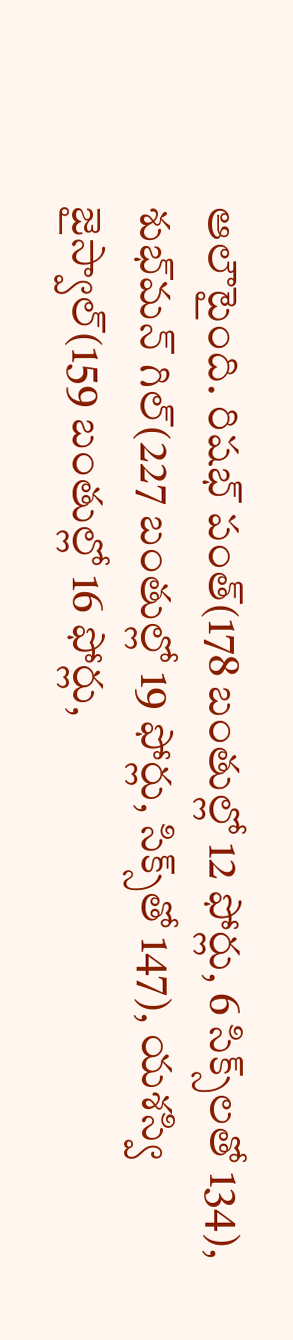ఆలౌటైంది. రిషభ్ పంత్(178 బంతుల్లో 12 ఫోర్లు, 6 సిక్స్‌లతో 134), శుభ్‌మన్ గిల్(227 బంతుల్లో 19 ఫోర్లు, సిక్స్‌తో 147), యశస్వి జైస్వాల్(159 బంతుల్లో 16 ఫోర్లు,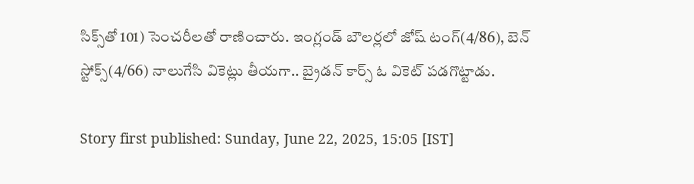సిక్స్‌తో 101) సెంచరీలతో రాణించారు. ఇంగ్లండ్ బౌలర్లలో జోష్ టంగ్(4/86), బెన్ స్టోక్స్(4/66) నాలుగేసి వికెట్లు తీయగా.. బ్రైడన్ కార్స్ ఓ వికెట్ పడగొట్టాడు.

Story first published: Sunday, June 22, 2025, 15:05 [IST]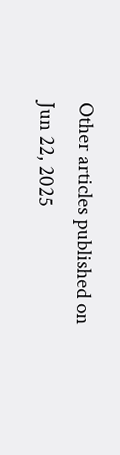Other articles published on Jun 22, 2025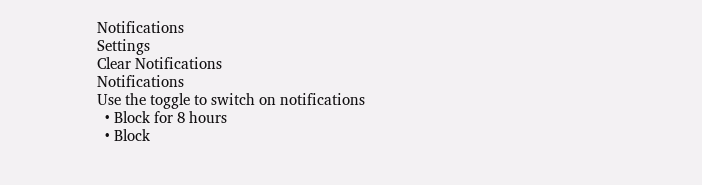Notifications
Settings
Clear Notifications
Notifications
Use the toggle to switch on notifications
  • Block for 8 hours
  • Block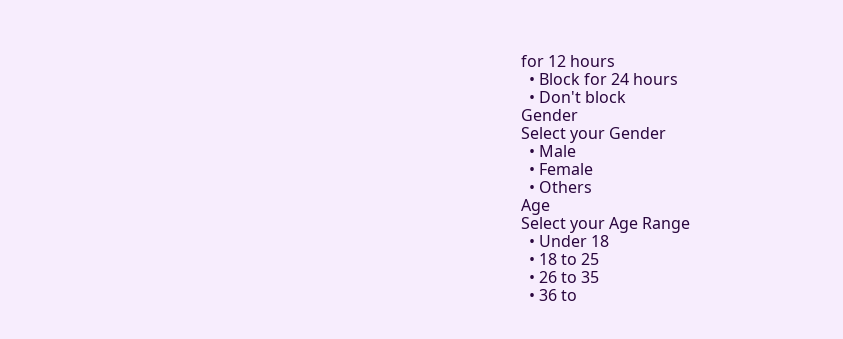for 12 hours
  • Block for 24 hours
  • Don't block
Gender
Select your Gender
  • Male
  • Female
  • Others
Age
Select your Age Range
  • Under 18
  • 18 to 25
  • 26 to 35
  • 36 to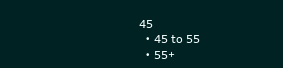45
  • 45 to 55
  • 55+